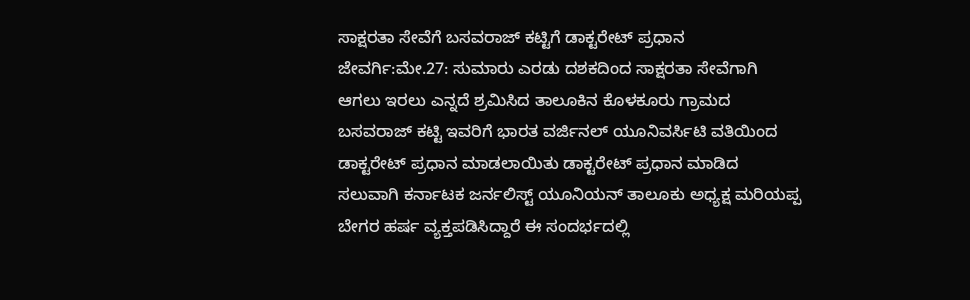ಸಾಕ್ಷರತಾ ಸೇವೆಗೆ ಬಸವರಾಜ್ ಕಟ್ಟಿಗೆ ಡಾಕ್ಟರೇಟ್ ಪ್ರಧಾನ
ಜೇವರ್ಗಿ:ಮೇ.27: ಸುಮಾರು ಎರಡು ದಶಕದಿಂದ ಸಾಕ್ಷರತಾ ಸೇವೆಗಾಗಿ ಆಗಲು ಇರಲು ಎನ್ನದೆ ಶ್ರಮಿಸಿದ ತಾಲೂಕಿನ ಕೊಳಕೂರು ಗ್ರಾಮದ ಬಸವರಾಜ್ ಕಟ್ಟಿ ಇವರಿಗೆ ಭಾರತ ವರ್ಜಿನಲ್ ಯೂನಿವರ್ಸಿಟಿ ವತಿಯಿಂದ ಡಾಕ್ಟರೇಟ್ ಪ್ರಧಾನ ಮಾಡಲಾಯಿತು ಡಾಕ್ಟರೇಟ್ ಪ್ರಧಾನ ಮಾಡಿದ ಸಲುವಾಗಿ ಕರ್ನಾಟಕ ಜರ್ನಲಿಸ್ಟ್ ಯೂನಿಯನ್ ತಾಲೂಕು ಅಧ್ಯಕ್ಷ ಮರಿಯಪ್ಪ ಬೇಗರ ಹರ್ಷ ವ್ಯಕ್ತಪಡಿಸಿದ್ದಾರೆ ಈ ಸಂದರ್ಭದಲ್ಲಿ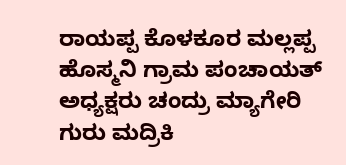ರಾಯಪ್ಪ ಕೊಳಕೂರ ಮಲ್ಲಪ್ಪ ಹೊಸ್ಮನಿ ಗ್ರಾಮ ಪಂಚಾಯತ್ ಅಧ್ಯಕ್ಷರು ಚಂದ್ರು ಮ್ಯಾಗೇರಿ ಗುರು ಮದ್ರಿಕಿ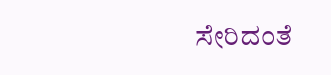ಸೇರಿದಂತೆ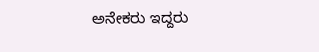ಅನೇಕರು ಇದ್ದರು